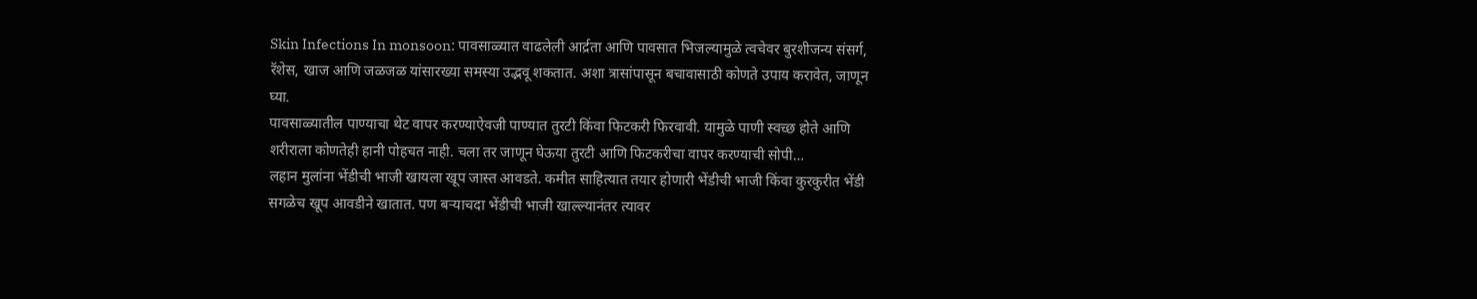Skin Infections In monsoon: पावसाळ्यात वाढलेली आर्द्रता आणि पावसात भिजल्यामुळे त्वचेवर बुरशीजन्य संसर्ग, रॅशेस, खाज आणि जळजळ यांसारख्या समस्या उद्भवू शकतात. अशा त्रासांपासून बचावासाठी कोणते उपाय करावेत, जाणून घ्या.
पावसाळ्यातील पाण्याचा थेट वापर करण्याऐवजी पाण्यात तुरटी किंवा फिटकरी फिरवावी. यामुळे पाणी स्वच्छ होते आणि शरीराला कोणतेही हानी पोहचत नाही. चला तर जाणून घेऊया तुरटी आणि फिटकरीचा वापर करण्याची सोपी…
लहान मुलांना भेंडीची भाजी खायला खूप जास्त आवडते. कमीत साहित्यात तयार होणारी भेंडीची भाजी किंवा कुरकुरीत भेंडी सगळेच खूप आवडीने खातात. पण बऱ्याचदा भेंडीची भाजी खाल्ल्यानंतर त्यावर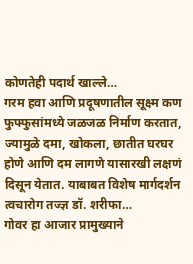कोणतेही पदार्थ खाल्ले…
गरम हवा आणि प्रदूषणातील सूक्ष्म कण फुफ्फुसांमध्ये जळजळ निर्माण करतात, ज्यामुळे दमा, खोकला, छातीत घरघर होणे आणि दम लागणे यासारखी लक्षणं दिसून येतात. याबाबत विशेष मार्गदर्शन त्वचारोग तज्ज्ञ डॉ. शरीफा…
गोवर हा आजार प्रामुख्याने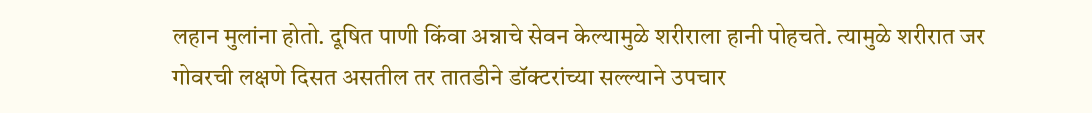लहान मुलांना होतो. दूषित पाणी किंवा अन्नाचे सेवन केल्यामुळे शरीराला हानी पोहचते. त्यामुळे शरीरात जर गोवरची लक्षणे दिसत असतील तर तातडीने डॉक्टरांच्या सल्ल्याने उपचार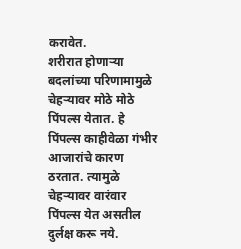करावेत.
शरीरात होणाऱ्या बदलांच्या परिणामामुळे चेहऱ्यावर मोठे मोठे पिंपल्स येतात. हे पिंपल्स काहीवेळा गंभीर आजारांचे कारण ठरतात. त्यामुळे चेहऱ्यावर वारंवार पिंपल्स येत असतील दुर्लक्ष करू नये.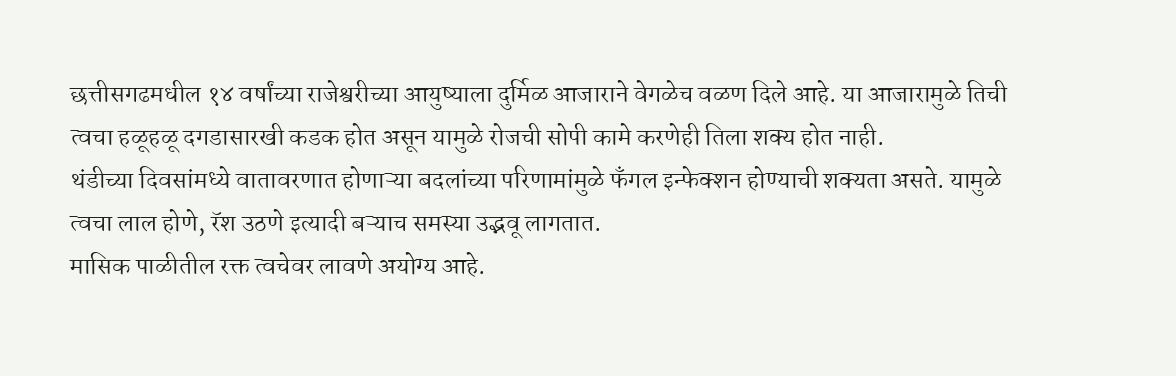छत्तीसगढमधील १४ वर्षांच्या राजेश्वरीच्या आयुष्याला दुर्मिळ आजाराने वेगळेच वळण दिले आहे. या आजारामुळे तिची त्वचा हळूहळू दगडासारखी कडक होत असून यामुळे रोजची सोपी कामे करणेही तिला शक्य होत नाही.
थंडीच्या दिवसांमध्ये वातावरणात होणाऱ्या बदलांच्या परिणामांमुळे फॅंगल इन्फेक्शन होण्याची शक्यता असते. यामुळे त्वचा लाल होणे, रॅश उठणे इत्यादी बऱ्याच समस्या उद्भवू लागतात.
मासिक पाळीतील रक्त त्वचेवर लावणे अयोग्य आहे.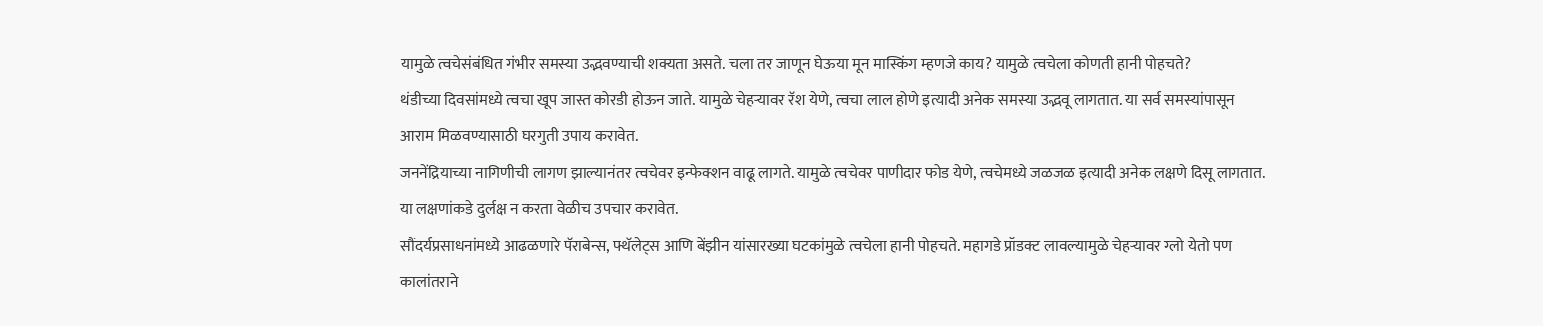यामुळे त्वचेसंबंधित गंभीर समस्या उद्भवण्याची शक्यता असते. चला तर जाणून घेऊया मून मास्किंग म्हणजे काय? यामुळे त्वचेला कोणती हानी पोहचते?
थंडीच्या दिवसांमध्ये त्वचा खूप जास्त कोरडी होऊन जाते. यामुळे चेहऱ्यावर रॅश येणे, त्वचा लाल होणे इत्यादी अनेक समस्या उद्भवू लागतात. या सर्व समस्यांपासून आराम मिळवण्यासाठी घरगुती उपाय करावेत.
जननेंद्रियाच्या नागिणीची लागण झाल्यानंतर त्वचेवर इन्फेक्शन वाढू लागते. यामुळे त्वचेवर पाणीदार फोड येणे, त्वचेमध्ये जळजळ इत्यादी अनेक लक्षणे दिसू लागतात. या लक्षणांकडे दुर्लक्ष न करता वेळीच उपचार करावेत.
सौंदर्यप्रसाधनांमध्ये आढळणारे पॅराबेन्स, फ्थॅलेट्स आणि बेंझीन यांसारख्या घटकांमुळे त्वचेला हानी पोहचते. महागडे प्रॉडक्ट लावल्यामुळे चेहऱ्यावर ग्लो येतो पण कालांतराने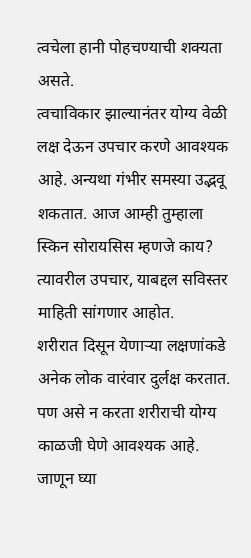त्वचेला हानी पोहचण्याची शक्यता असते.
त्वचाविकार झाल्यानंतर योग्य वेळी लक्ष देऊन उपचार करणे आवश्यक आहे. अन्यथा गंभीर समस्या उद्भवू शकतात. आज आम्ही तुम्हाला स्किन सोरायसिस म्हणजे काय? त्यावरील उपचार, याबद्दल सविस्तर माहिती सांगणार आहोत.
शरीरात दिसून येणाऱ्या लक्षणांकडे अनेक लोक वारंवार दुर्लक्ष करतात. पण असे न करता शरीराची योग्य काळजी घेणे आवश्यक आहे. जाणून घ्या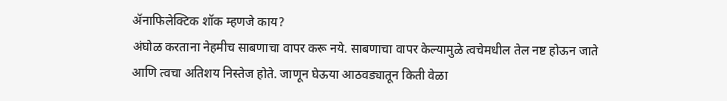ॲनाफिलेक्टिक शॉक म्हणजे काय?
अंघोळ करताना नेहमीच साबणाचा वापर करू नये. साबणाचा वापर केल्यामुळे त्वचेमधील तेल नष्ट होऊन जाते आणि त्वचा अतिशय निस्तेज होते. जाणून घेऊया आठवड्यातून किती वेळा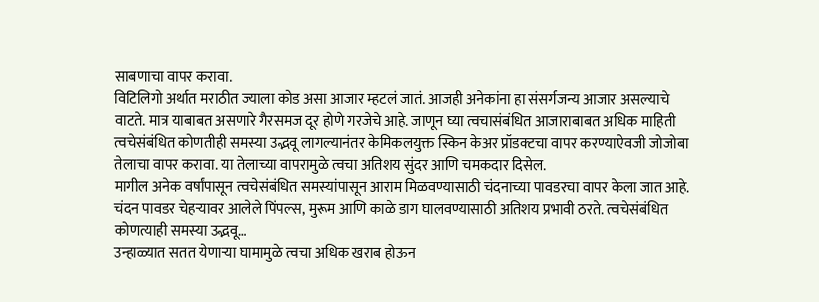साबणाचा वापर करावा.
विटिलिगो अर्थात मराठीत ज्याला कोड असा आजार म्हटलं जातं. आजही अनेकांना हा संसर्गजन्य आजार असल्याचे वाटते. मात्र याबाबत असणारे गैरसमज दूर होणे गरजेचे आहे. जाणून घ्या त्वचासंबंधित आजाराबाबत अधिक माहिती
त्वचेसंबंधित कोणतीही समस्या उद्भवू लागल्यानंतर केमिकलयुक्त स्किन केअर प्रॉडक्टचा वापर करण्याऐवजी जोजोबा तेलाचा वापर करावा. या तेलाच्या वापरामुळे त्वचा अतिशय सुंदर आणि चमकदार दिसेल.
मागील अनेक वर्षांपासून त्वचेसंबंधित समस्यांपासून आराम मिळवण्यासाठी चंदनाच्या पावडरचा वापर केला जात आहे. चंदन पावडर चेहऱ्यावर आलेले पिंपल्स, मुरूम आणि काळे डाग घालवण्यासाठी अतिशय प्रभावी ठरते. त्वचेसंबंधित कोणत्याही समस्या उद्भवू…
उन्हाळ्यात सतत येणाऱ्या घामामुळे त्वचा अधिक खराब होऊन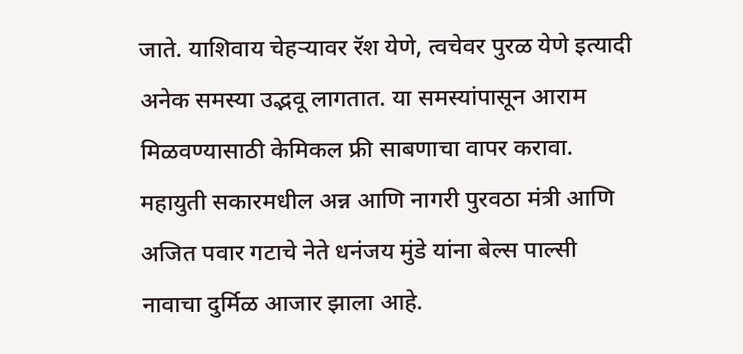जाते. याशिवाय चेहऱ्यावर रॅश येणे, त्वचेवर पुरळ येणे इत्यादी अनेक समस्या उद्भवू लागतात. या समस्यांपासून आराम मिळवण्यासाठी केमिकल फ्री साबणाचा वापर करावा.
महायुती सकारमधील अन्न आणि नागरी पुरवठा मंत्री आणि अजित पवार गटाचे नेते धनंजय मुंडे यांना बेल्स पाल्सी नावाचा दुर्मिळ आजार झाला आहे.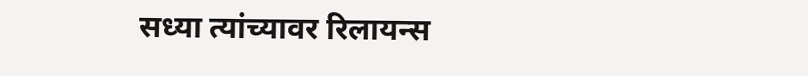सध्या त्यांच्यावर रिलायन्स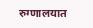रुग्णालयात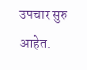उपचार सुरु आहेत.